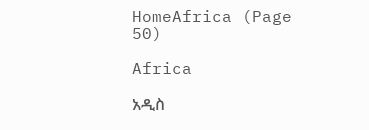HomeAfrica (Page 50)

Africa

አዲስ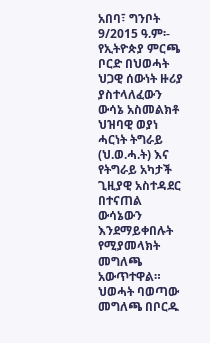አበባ፣ ግንቦት 9/2015 ዓ.ም፡- የኢትዮጵያ ምርጫ ቦርድ በህወሓት ህጋዊ ሰውነት ዙሪያ ያስተላለፈውን ውሳኔ አስመልክቶ ህዝባዊ ወያነ ሓርነት ትግራይ (ህ.ወ.ሓ.ት) እና የትግራይ አካታች ጊዚያዊ አስተዳደር በተናጠል ውሳኔውን እንደማይቀበሉት የሚያመላክት መግለጫ አውጥተዋል። ህወሓት ባወጣው መግለጫ በቦርዱ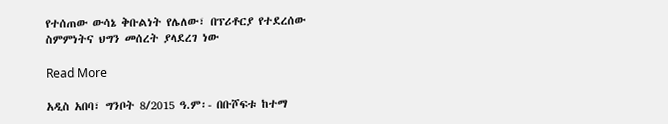የተሰጠው ውሳኔ ቅቡልነት የሌለው፣ በፕሪቶርያ የተደረሰው ስምምነትና ህግን መሰረት ያላደረገ ነው

Read More

አዲስ አበባ፣ ግንቦት 8/2015 ዓ.ም፡- በቡሾፍቱ ከተማ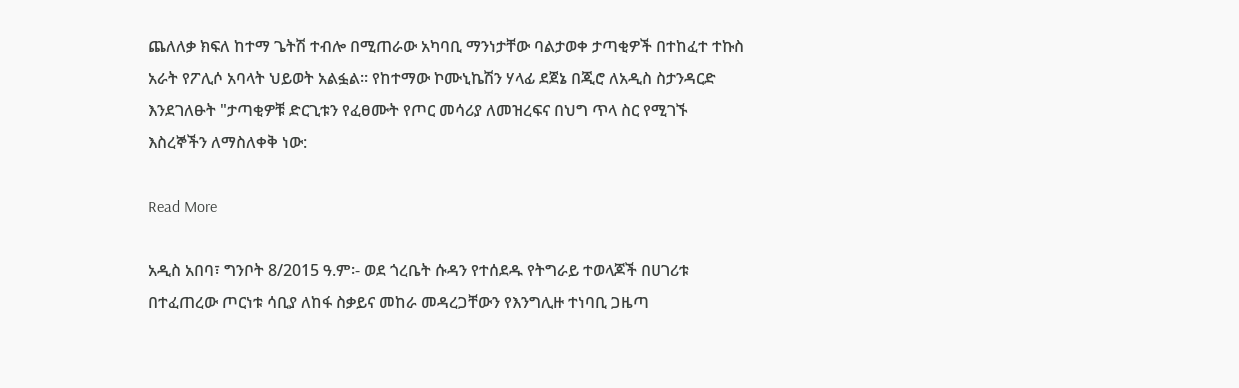ጨለለቃ ክፍለ ከተማ ጌትሽ ተብሎ በሚጠራው አካባቢ ማንነታቸው ባልታወቀ ታጣቂዎች በተከፈተ ተኩስ አራት የፖሊሶ አባላት ህይወት አልፏል፡፡ የከተማው ኮሙኒኬሽን ሃላፊ ደጀኔ በጂሮ ለአዲስ ስታንዳርድ እንደገለፁት "ታጣቂዎቹ ድርጊቱን የፈፀሙት የጦር መሳሪያ ለመዝረፍና በህግ ጥላ ስር የሚገኙ እስረኞችን ለማስለቀቅ ነው:

Read More

አዲስ አበባ፣ ግንቦት 8/2015 ዓ.ም፡- ወደ ጎረቤት ሱዳን የተሰደዱ የትግራይ ተወላጆች በሀገሪቱ በተፈጠረው ጦርነቱ ሳቢያ ለከፋ ስቃይና መከራ መዳረጋቸውን የእንግሊዙ ተነባቢ ጋዜጣ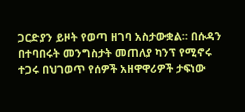ጋርድያን ይዞት የወጣ ዘገባ አስታውቋል። በሱዳን በተባበሩት መንግስታት መጠለያ ካንፕ የሚኖሩ ተጋሩ በህገወጥ የሰዎች አዘዋዋሪዎች ታፍነው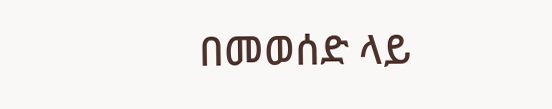በመወሰድ ላይ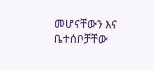መሆናቸውን እና ቤተሰቦቻቸው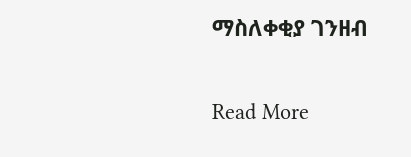ማስለቀቂያ ገንዘብ

Read More